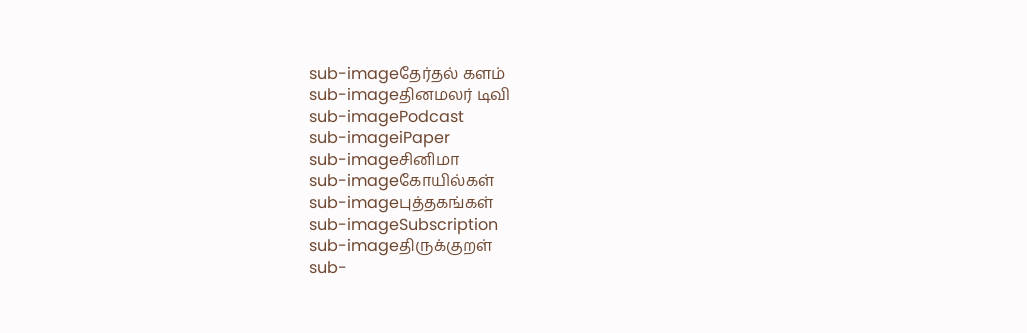sub-imageதேர்தல் களம்
sub-imageதினமலர் டிவி
sub-imagePodcast
sub-imageiPaper
sub-imageசினிமா
sub-imageகோயில்கள்
sub-imageபுத்தகங்கள்
sub-imageSubscription
sub-imageதிருக்குறள்
sub-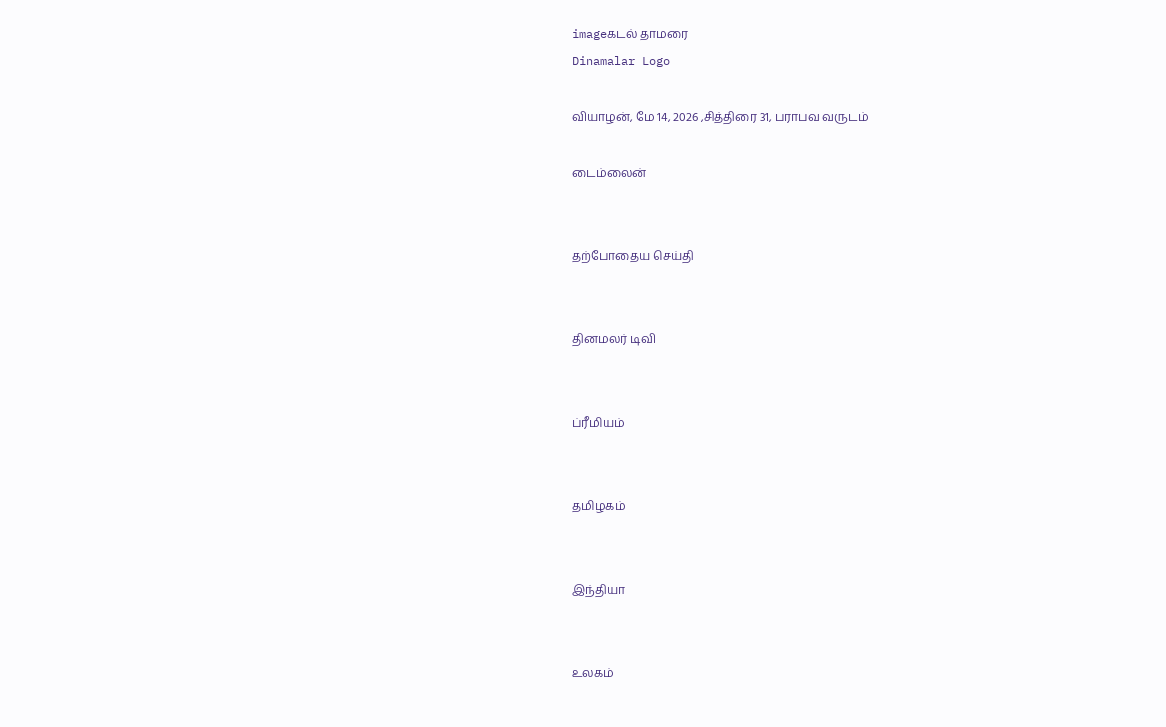imageகடல் தாமரை
Dinamalar Logo

வியாழன், மே 14, 2026 ,சித்திரை 31, பராபவ வருடம்

டைம்லைன்


தற்போதைய செய்தி


தினமலர் டிவி


ப்ரீமியம்


தமிழகம்


இந்தியா


உலகம்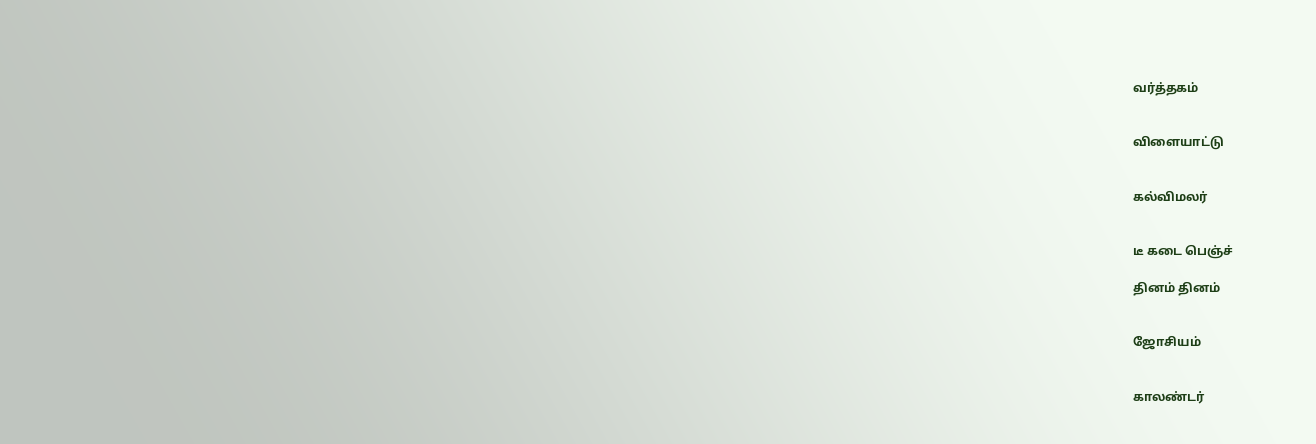வர்த்தகம்


விளையாட்டு


கல்விமலர்


டீ கடை பெஞ்ச்

தினம் தினம்


ஜோசியம்


காலண்டர்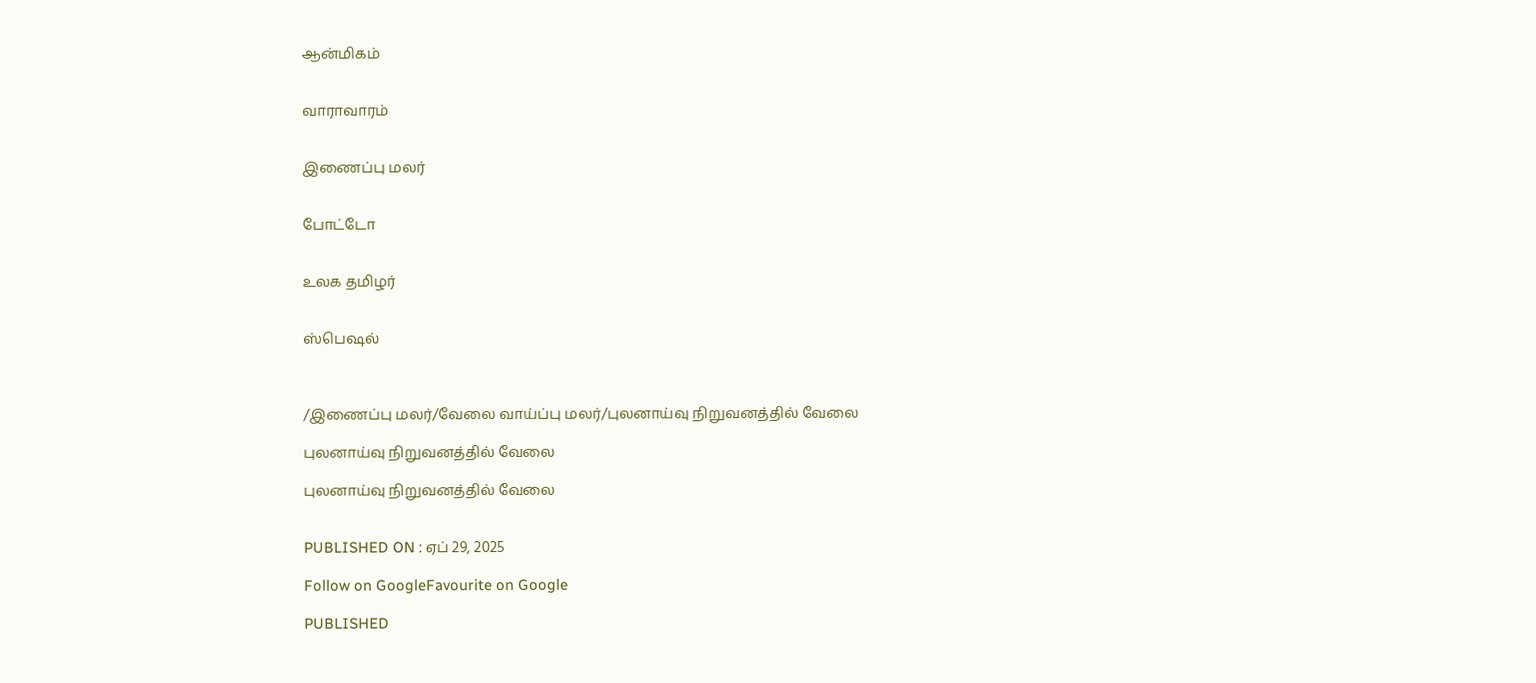ஆன்மிகம்


வாராவாரம்


இணைப்பு மலர்


போட்டோ


உலக தமிழர்


ஸ்பெஷல்



/இணைப்பு மலர்/வேலை வாய்ப்பு மலர்/புலனாய்வு நிறுவனத்தில் வேலை

புலனாய்வு நிறுவனத்தில் வேலை

புலனாய்வு நிறுவனத்தில் வேலை


PUBLISHED ON : ஏப் 29, 2025

Follow on GoogleFavourite on Google

PUBLISHED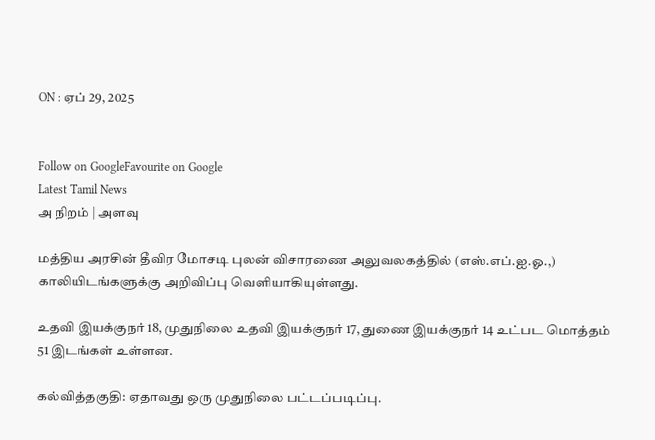ON : ஏப் 29, 2025


Follow on GoogleFavourite on Google
Latest Tamil News
அ நிறம் | அளவு

மத்திய அரசின் தீவிர மோசடி புலன் விசாரணை அலுவலகத்தில் (எஸ்.எப்.ஐ.ஓ.,) காலியிடங்களுக்கு அறிவிப்பு வெளியாகியுள்ளது.

உதவி இயக்குநர் 18, முதுநிலை உதவி இயக்குநர் 17, துணை இயக்குநர் 14 உட்பட மொத்தம் 51 இடங்கள் உள்ளன.

கல்வித்தகுதி: ஏதாவது ஒரு முதுநிலை பட்டப்படிப்பு.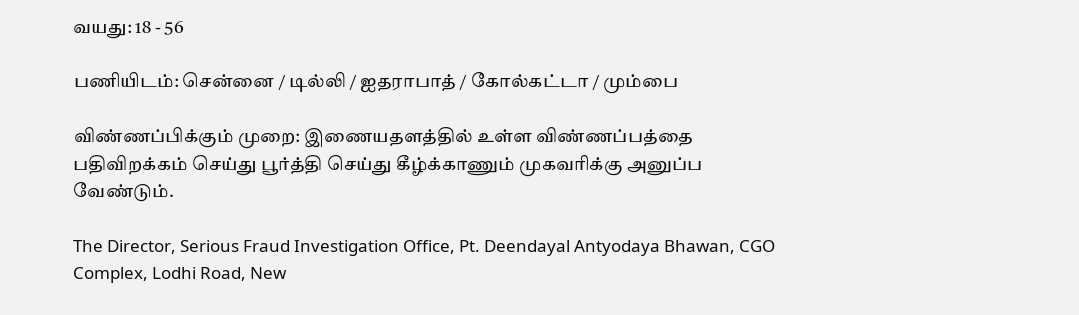வயது: 18 - 56

பணியிடம்: சென்னை / டில்லி / ஐதராபாத் / கோல்கட்டா / மும்பை

விண்ணப்பிக்கும் முறை: இணையதளத்தில் உள்ள விண்ணப்பத்தை பதிவிறக்கம் செய்து பூர்த்தி செய்து கீழ்க்காணும் முகவரிக்கு அனுப்ப வேண்டும்.

The Director, Serious Fraud Investigation Office, Pt. Deendayal Antyodaya Bhawan, CGO Complex, Lodhi Road, New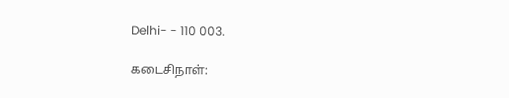Delhi- - 110 003.

கடைசிநாள்: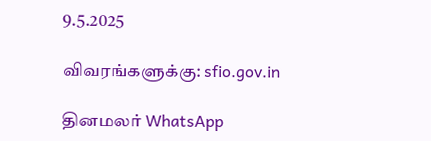9.5.2025

விவரங்களுக்கு: sfio.gov.in

தினமலர் WhatsApp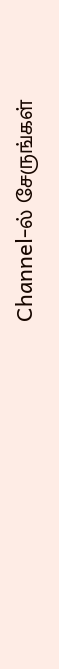Channel-ல் சேருங்கள்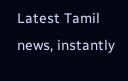Latest Tamil news, instantly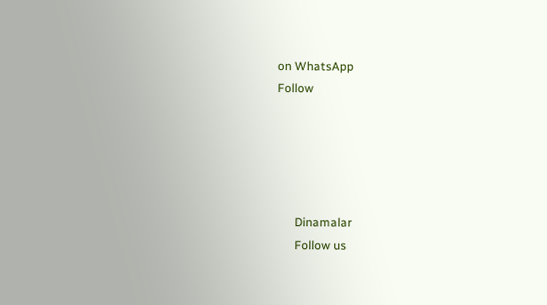on WhatsApp
Follow





      Dinamalar
      Follow us